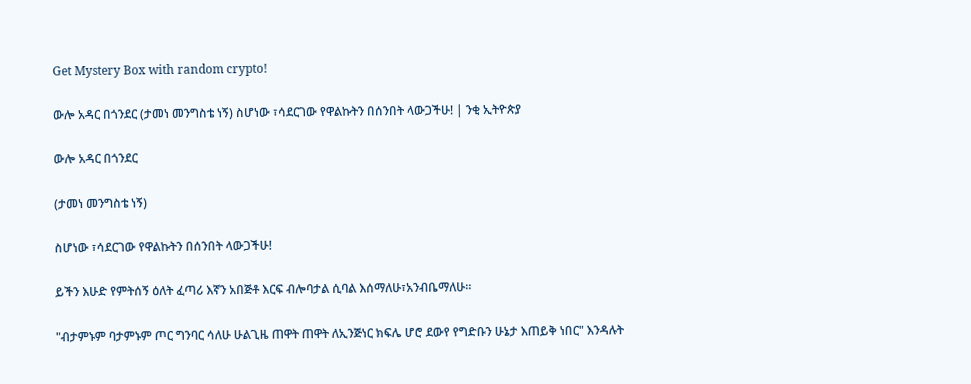Get Mystery Box with random crypto!

ውሎ አዳር በጎንደር (ታመነ መንግስቴ ነኝ) ስሆነው ፣ሳደርገው የዋልኩትን በሰንበት ላውጋችሁ! | ንቂ ኢትዮጵያ

ውሎ አዳር በጎንደር

(ታመነ መንግስቴ ነኝ)

ስሆነው ፣ሳደርገው የዋልኩትን በሰንበት ላውጋችሁ!

ይችን እሁድ የምትሰኝ ዕለት ፈጣሪ እኛን አበጅቶ እርፍ ብሎባታል ሲባል እሰማለሁ፣አንብቤማለሁ።

"ብታምኑም ባታምኑም ጦር ግንባር ሳለሁ ሁልጊዜ ጠዋት ጠዋት ለኢንጅነር ክፍሌ ሆሮ ደውየ የግድቡን ሁኔታ እጠይቅ ነበር" እንዳሉት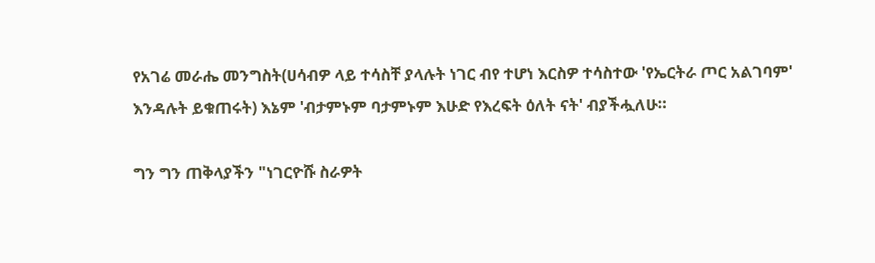የአገሬ መራሔ መንግስት(ሀሳብዎ ላይ ተሳስቸ ያላሉት ነገር ብየ ተሆነ እርስዎ ተሳስተው 'የኤርትራ ጦር አልገባም' እንዳሉት ይቁጠሩት) እኔም 'ብታምኑም ባታምኑም እሁድ የእረፍት ዕለት ናት' ብያችሗለሁ።

ግን ግን ጠቅላያችን "ነገርዮሹ ስራዎት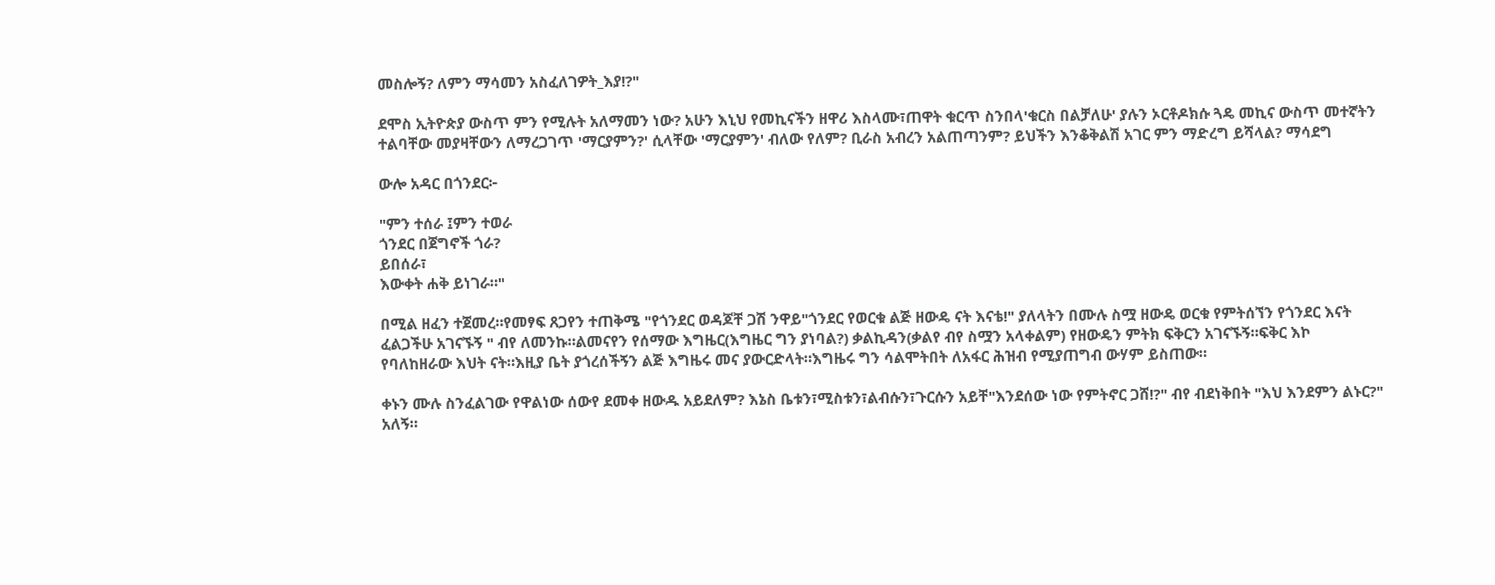መስሎኝ? ለምን ማሳመን አስፈለገዎት_እያ!?"

ደሞስ ኢትዮጵያ ውስጥ ምን የሚሉት አለማመን ነው? አሁን እኒህ የመኪናችን ዘዋሪ እስላሙ፣ጠዋት ቁርጥ ስንበላ'ቁርስ በልቻለሁ' ያሉን ኦርቶዶክሱ ጓዴ መኪና ውስጥ መተኛትን ተልባቸው መያዛቸውን ለማረጋገጥ 'ማርያምን?' ሲላቸው 'ማርያምን' ብለው የለም? ቢራስ አብረን አልጠጣንም? ይህችን እንቆቅልሽ አገር ምን ማድረግ ይሻላል? ማሳደግ

ውሎ አዳር በጎንደር፦

"ምን ተሰራ ፤ምን ተወራ
ጎንደር በጀግኖች ጎራ?
ይበሰራ፣
እውቀት ሐቅ ይነገራ።"

በሚል ዘፈን ተጀመረ።የመፃፍ ጸጋየን ተጠቅሜ "የጎንደር ወዳጆቸ ጋሽ ንዋይ"ጎንደር የወርቁ ልጅ ዘውዴ ናት እናቴ!" ያለላትን በሙሉ ስሟ ዘውዴ ወርቁ የምትሰኘን የጎንደር እናት ፈልጋችሁ አገናኙኝ " ብየ ለመንኩ።ልመናየን የሰማው እግዜር(እግዜር ግን ያነባል?) ቃልኪዳን(ቃልየ ብየ ስሟን አላቀልም) የዘውዴን ምትክ ፍቅርን አገናኙኝ።ፍቅር እኮ የባለከዘራው እህት ናት።እዚያ ቤት ያጎረሰችኝን ልጅ እግዜሩ መና ያውርድላት።እግዜሩ ግን ሳልሞትበት ለአፋር ሕዝብ የሚያጠግብ ውሃም ይስጠው።

ቀኑን ሙሉ ስንፈልገው የዋልነው ሰውየ ደመቀ ዘውዱ አይደለም? እኔስ ቤቱን፣ሚስቱን፣ልብሱን፣ጉርሱን አይቸ"እንደሰው ነው የምትኖር ጋሸ!?" ብየ ብደነቅበት "እህ እንደምን ልኑር?" አለኝ።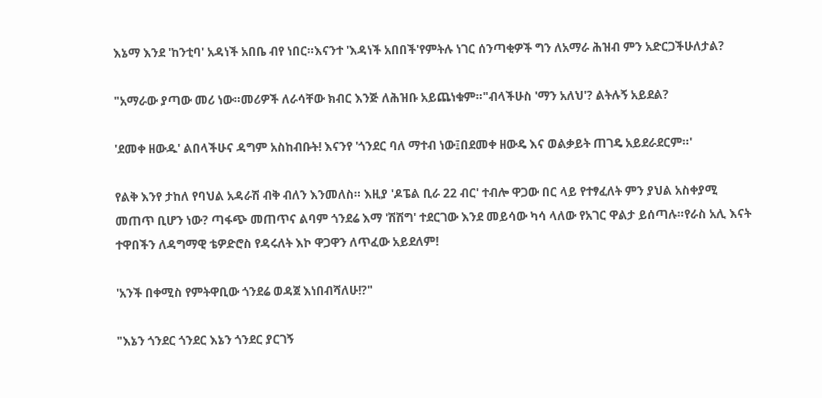እኔማ እንደ 'ከንቲባ' አዳነች አበቤ ብየ ነበር።እናንተ 'እዳነች አበበች'የምትሉ ነገር ሰንጣቂዎች ግን ለአማራ ሕዝብ ምን አድርጋችሁለታል?

"አማራው ያጣው መሪ ነው።መሪዎች ለራሳቸው ክብር እንጅ ለሕዝቡ አይጨነቁም።"ብላችሁስ 'ማን አለህ'? ልትሉኝ አይደል?

'ደመቀ ዘውዱ' ልበላችሁና ዳግም አስከብቡት! እናንየ 'ጎንደር ባለ ማተብ ነው፤በደመቀ ዘውዴ እና ወልቃይት ጠገዴ አይደራደርም።'

የልቅ እንየ ታከለ የባህል አዳራሽ ብቅ ብለን እንመለስ። እዚያ 'ዶፔል ቢራ 22 ብር' ተብሎ ዋጋው በር ላይ የተፃፈለት ምን ያህል አስቀያሚ መጠጥ ቢሆን ነው? ጣፋጭ መጠጥና ልባም ጎንደሬ እማ 'ሽሽግ' ተደርገው እንደ መይሳው ካሳ ላለው የአገር ዋልታ ይሰጣሉ።የራስ አሊ እናት ተዋበችን ለዳግማዊ ቴዎድሮስ የዳሩለት እኮ ዋጋዋን ለጥፈው አይደለም!

'አንች በቀሚስ የምትዋቢው ጎንደሬ ወዳጀ እነበብሻለሁ!?"

"እኔን ጎንደር ጎንደር እኔን ጎንደር ያርገኝ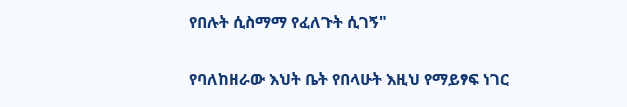የበሉት ሲስማማ የፈለጉት ሲገኝ"

የባለከዘራው እህት ቤት የበላሁት እዚህ የማይፃፍ ነገር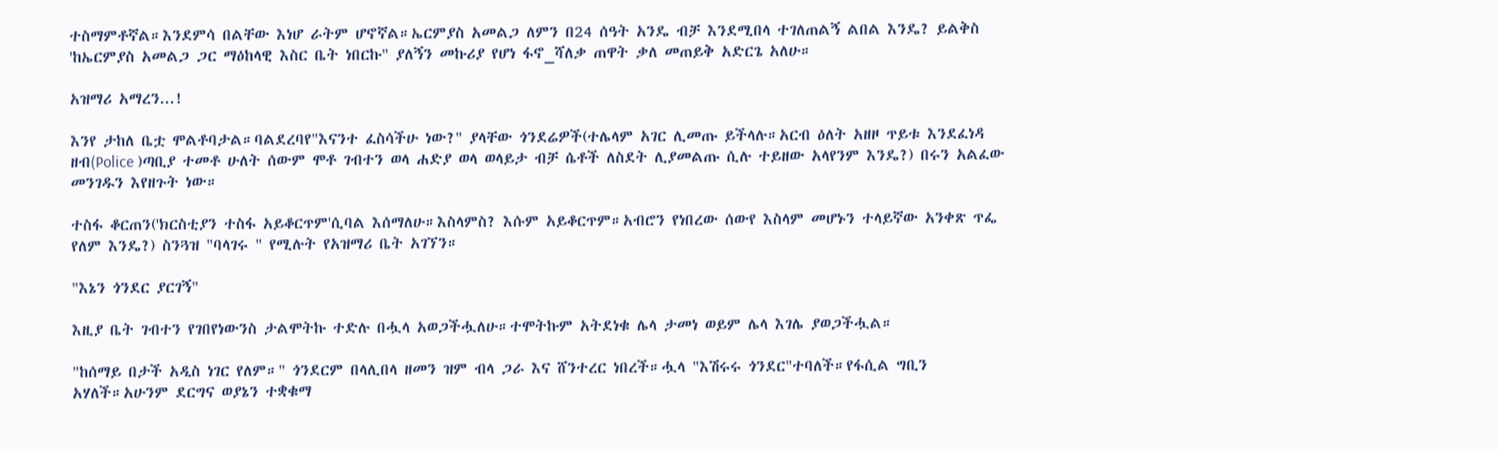ተስማምቶኛል።እንደምሳ በልቸው እነሆ ራትም ሆኖኛል።ኤርምያስ አመልጋ ለምን በ24 ሰዓት አንዴ ብቻ እንደሚበላ ተገለጠልኝ ልበል እንዴ? ይልቅስ 'ከኤርምያስ አመልጋ ጋር ማዕከላዊ እስር ቤት ነበርኩ" ያለኝን መኩሪያ የሆነ ፋኖ_ሻለቃ ጠዋት ቃለ መጠይቅ አድርጌ አለሁ።

አዝማሪ አማረን...!

እንየ ታከለ ቤቷ ሞልቶባታል።ባልደረባየ"እናንተ ፈስሳችሁ ነው?" ያላቸው ጎንደሬዎች(ተሌላም አገር ሊመጡ ይችላሉ።አርብ ዕለት አዘዞ ጥይቱ እንደፈነዳ ዘብ(Police )ጣቢያ ተመቶ ሁለት ሰውም ሞቶ ገብተን ወላ ሐድያ ወላ ወላይታ ብቻ ሴቶች ለስደት ሊያመልጡ ሲሉ ተይዘው አላየንም እንዴ?) በሩን አልፈው መንገዱን እየዘጉት ነው።

ተስፋ ቆርጠን('ክርስቲያን ተስፋ አይቆርጥም'ሲባል እሰማለሁ።እስላምስ? እሱም አይቆርጥም።አብሮን የነበረው ሰውየ እስላም መሆኑን ተላይኛው አንቀጽ ጥፌ የለም እንዴ?) ስንጓዝ "ባላገሩ " የሚሉት የአዝማሪ ቤት አገኘን።

"እኔን ጎንደር ያርገኝ"

እዚያ ቤት ገብተን የገበየነውንስ ታልሞትኩ ተድሉ በሗላ አወጋችሗለሁ።ተሞትኩም አትደነቁ ሌላ ታመነ ወይም ሌላ እገሌ ያወጋችሗል።

"ከሰማይ በታች አዲስ ነገር የለም።" ጎንደርም በላሊበላ ዘመን ዝም ብላ ጋራ እና ሸንተረር ነበረች።ሗላ "እሽሩሩ ጎንደር"ተባለች።የፋሲል ግቢን አሃለች።አሁንም ደርግና ወያኔን ተቋቁማ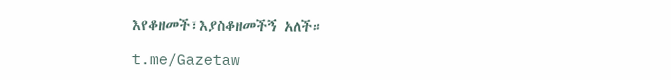እየቆዘመች፣እያስቆዘመችኝ አለች።

t.me/Gazetaw